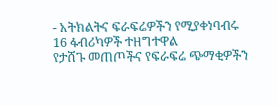- አትክልትና ፍራፍሬዎችን የሚያቀነባብሩ 16 ፋብሪካዎች ተዘግተዋል
የታሸጉ መጠጦችና የፍራፍሬ ጭማቂዎችን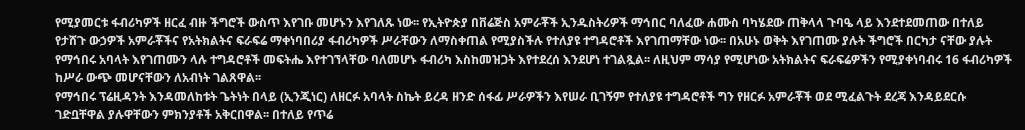የሚያመርቱ ፋብሪካዎች ዘርፈ ብዙ ችግሮች ውስጥ እየገቡ መሆኑን እየገለጹ ነው፡፡ የኢትዮጵያ በቨሬጅስ አምራቾች ኢንዱስትሪዎች ማኅበር ባለፈው ሐሙስ ባካሄደው ጠቅላላ ጉባዔ ላይ እንደተደመጠው በተለይ የታሸጉ ውኃዎች አምራቾችና የአትክልትና ፍራፍሬ ማቀነባበሪያ ፋብሪካዎች ሥራቸውን ለማስቀጠል የሚያስችሉ የተለያዩ ተግዳሮቶች እየገጠማቸው ነው፡፡ በአሁኑ ወቅት እየገጠሙ ያሉት ችግሮች በርካታ ናቸው ያሉት የማኅበሩ አባላት እየገጠሙን ላሉ ተግዳሮቶች መፍትሔ እየተገኘላቸው ባለመሆኑ ፋብሪካ እስከመዝጋት እየተደረሰ እንደሆነ ተገልጿል፡፡ ለዚህም ማሳያ የሚሆነው አትክልትና ፍራፍሬዎችን የሚያቀነባብሩ 16 ፋብሪካዎች ከሥራ ውጭ መሆናቸውን ለአብነት ገልጸዋል፡፡
የማኅበሩ ፕሬዚዳንት እንዳመለከቱት ጌትነት በላይ (ኢንጂነር) ለዘርፉ አባላት ስኬት ይረዳ ዘንድ ሰፋፊ ሥራዎችን እየሠራ ቢገኝም የተለያዩ ተግዳሮቶች ግን የዘርፉ አምራቾች ወደ ሚፈልጉት ደረጃ እንዳይደርሱ ገድቧቸዋል ያሉዋቸውን ምክንያቶች አቅርበዋል፡፡ በተለይ የጥሬ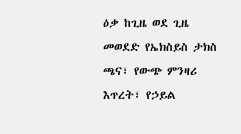ዕቃ ከጊዜ ወደ ጊዜ መወደድ የኤክስይስ ታክስ ጫና፣ የውጭ ምንዛሪ እጥረት፣ የኃይል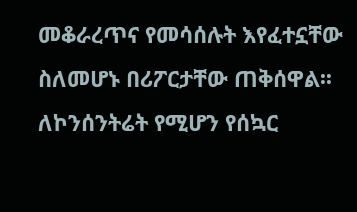መቆራረጥና የመሳሰሉት እየፈተኗቸው ስለመሆኑ በሪፖርታቸው ጠቅሰዋል፡፡ ለኮንሰንትሬት የሚሆን የሰኳር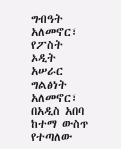ግብዓት አለመኖር፣ የፖስት ኦዲት አሠራር ግልፅነት አለመኖር፣ በአዲስ አበባ ከተማ ውስጥ የተጣለው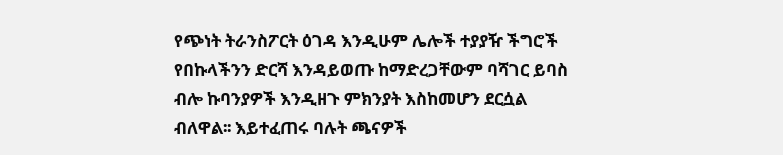የጭነት ትራንስፖርት ዕገዳ እንዲሁም ሌሎች ተያያዥ ችግሮች የበኩላችንን ድርሻ እንዳይወጡ ከማድረጋቸውም ባሻገር ይባስ ብሎ ኩባንያዎች እንዲዘጉ ምክንያት እስከመሆን ደርሷል ብለዋል፡፡ እይተፈጠሩ ባሉት ጫናዎች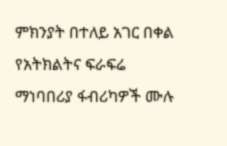ምክንያት በተለይ አገር በቀል የአትክልትና ፍራፍሬ ማነባበሪያ ፋብሪካዎች ሙሉ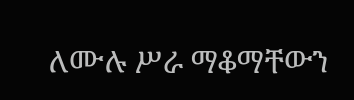ለሙሉ ሥራ ማቆማቸውን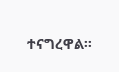ተናግረዋል፡፡